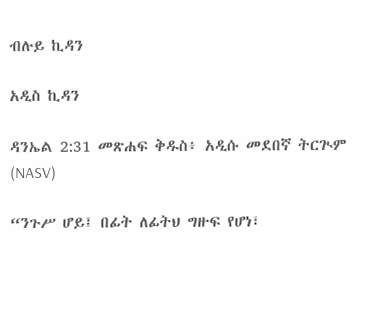ብሉይ ኪዳን

አዲስ ኪዳን

ዳንኤል 2:31 መጽሐፍ ቅዱስ፥ አዲሱ መደበኛ ትርጒም (NASV)

“ንጉሥ ሆይ፤ በፊት ለፊትህ ግዙፍ የሆነ፣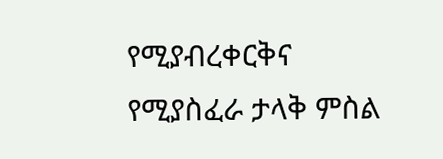የሚያብረቀርቅና የሚያስፈራ ታላቅ ምስል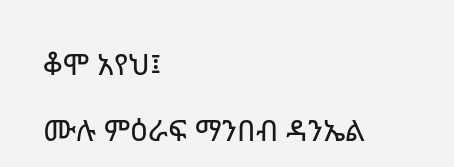ቆሞ አየህ፤

ሙሉ ምዕራፍ ማንበብ ዳንኤል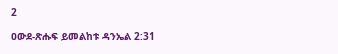2

ዐውደ-ጽሑፍ ይመልከቱ ዳንኤል 2:31